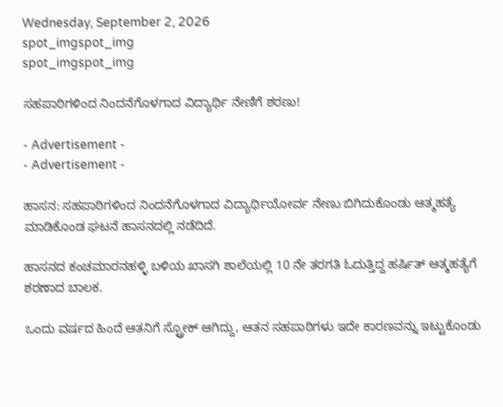Wednesday, September 2, 2026
spot_imgspot_img
spot_imgspot_img

ಸಹಪಾಠಿಗಳಿಂದ ನಿಂದನೆಗೊಳಗಾದ ವಿದ್ಯಾರ್ಥಿ ನೇಣಿಗೆ ಶರಣು!

- Advertisement -
- Advertisement -

ಹಾಸನ‌: ಸಹಪಾಠಿಗಳಿಂದ ನಿಂದನೆಗೊಳಗಾದ ವಿದ್ಯಾರ್ಥಿಯೋರ್ವ ನೇಣು ಬಿಗಿದುಕೊಂಡು ಆತ್ಮಹತ್ಯೆ ಮಾಡಿಕೊಂಡ ಘಟನೆ ಹಾಸನದಲ್ಲಿ ನಡೆದಿದೆ.

ಹಾಸನದ ಕಂಚಮಾರನಹಳ್ಳಿ ಬಳಿಯ ಖಾಸಗಿ ಶಾಲೆಯಲ್ಲಿ 10 ನೇ ತರಗತಿ ಓದುತ್ತಿದ್ದ ಹರ್ಷಿತ್‌‌ ಆತ್ಮಹತ್ಯೆಗೆ ಶರಣಾದ ಬಾಲಕ.

ಒಂದು ವರ್ಷದ ಹಿಂದೆ ಆತನಿಗೆ ಸ್ಟ್ರೋಕ್‌ ಆಗಿದ್ದು, ಆತನ ಸಹಪಾಠಿಗಳು ಇದೇ ಕಾರಣವನ್ನು ಇಟ್ಟುಕೊಂಡು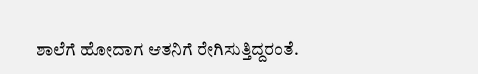ಶಾಲೆಗೆ ಹೋದಾಗ ಆತನಿಗೆ ರೇಗಿಸುತ್ತಿದ್ದರಂತೆ.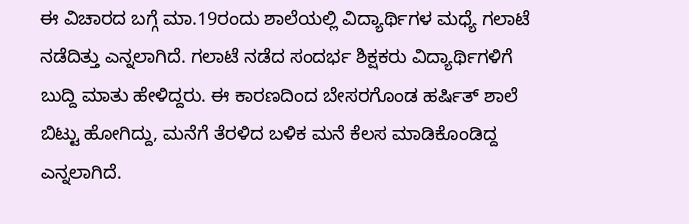ಈ ವಿಚಾರದ ಬಗ್ಗೆ ಮಾ.19ರಂದು ಶಾಲೆಯಲ್ಲಿ ವಿದ್ಯಾರ್ಥಿಗಳ ಮಧ್ಯೆ ಗಲಾಟೆ ನಡೆದಿತ್ತು ಎನ್ನಲಾಗಿದೆ. ಗಲಾಟೆ ನಡೆದ ಸಂದರ್ಭ ಶಿಕ್ಷಕರು ವಿದ್ಯಾರ್ಥಿಗಳಿಗೆ ಬುದ್ದಿ ಮಾತು ಹೇಳಿದ್ದರು. ಈ ಕಾರಣದಿಂದ ಬೇಸರಗೊಂಡ ಹರ್ಷಿತ್‌ ಶಾಲೆ ಬಿಟ್ಟು ಹೋಗಿದ್ದು, ಮನೆಗೆ ತೆರಳಿದ ಬಳಿಕ ಮನೆ ಕೆಲಸ ಮಾಡಿಕೊಂಡಿದ್ದ ಎನ್ನಲಾಗಿದೆ.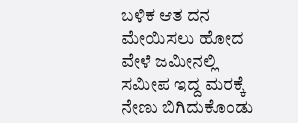ಬಳಿಕ ಆತ ದನ ಮೇಯಿಸಲು ಹೋದ ವೇಳೆ ಜಮೀನಲ್ಲಿ ಸಮೀಪ ಇದ್ದ ಮರಕ್ಕೆ ನೇಣು ಬಿಗಿದುಕೊಂಡು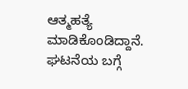ಆತ್ಮಹತ್ಯೆ ಮಾಡಿಕೊಂಡಿದ್ದಾನೆ. ಘಟನೆಯ ಬಗ್ಗೆ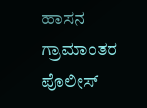ಹಾಸನ ಗ್ರಾಮಾಂತರ ಪೊಲೀಸ್‌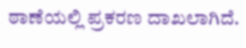ಠಾಣೆಯಲ್ಲಿ ಪ್ರಕರಣ ದಾಖಲಾಗಿದೆ.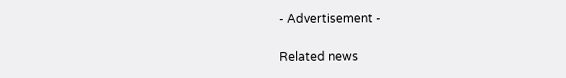- Advertisement -

Related news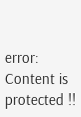error: Content is protected !!